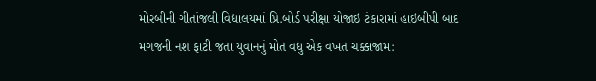મોરબીની ગીતાંજલી વિદ્યાલયમાં પ્રિ.બોર્ડ પરીક્ષા યોજાઇ ટંકારામાં હાઇબીપી બાદ મગજની નશ ફાટી જતા યુવાનનું મોત વધુ એક વખત ચક્કાજામ: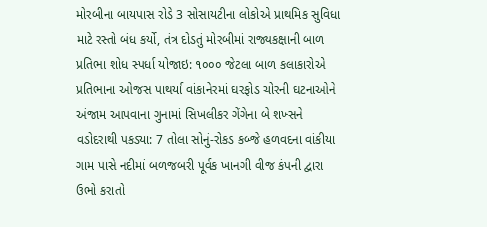મોરબીના બાયપાસ રોડે 3 સોસાયટીના લોકોએ પ્રાથમિક સુવિધા માટે રસ્તો બંધ કર્યો, તંત્ર દોડતું મોરબીમાં રાજ્યકક્ષાની બાળ પ્રતિભા શોધ સ્પર્ધા યોજાઇ: ૧૦૦૦ જેટલા બાળ કલાકારોએ પ્રતિભાના ઓજસ પાથર્યા વાંકાનેરમાં ઘરફોડ ચોરની ઘટનાઓને અંજામ આપવાના ગુનામાં સિખલીકર ગેંગેના બે શખ્સને વડોદરાથી પકડ્યા: 7 તોલા સોનું-રોકડ કબ્જે હળવદના વાંકીયા ગામ પાસે નદીમાં બળજબરી પૂર્વક ખાનગી વીજ કંપની દ્વારા ઉભો કરાતો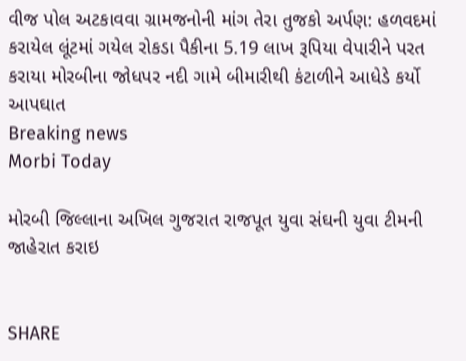વીજ પોલ અટકાવવા ગ્રામજનોની માંગ તેરા તુજકો અર્પણ: હળવદમાં કરાયેલ લૂંટમાં ગયેલ રોકડા પૈકીના 5.19 લાખ રૂપિયા વેપારીને પરત કરાયા મોરબીના જોધપર નદી ગામે બીમારીથી કંટાળીને આધેડે કર્યો આપઘાત
Breaking news
Morbi Today

મોરબી જિલ્લાના અખિલ ગુજરાત રાજપૂત યુવા સંઘની યુવા ટીમની જાહેરાત કરાઇ


SHARE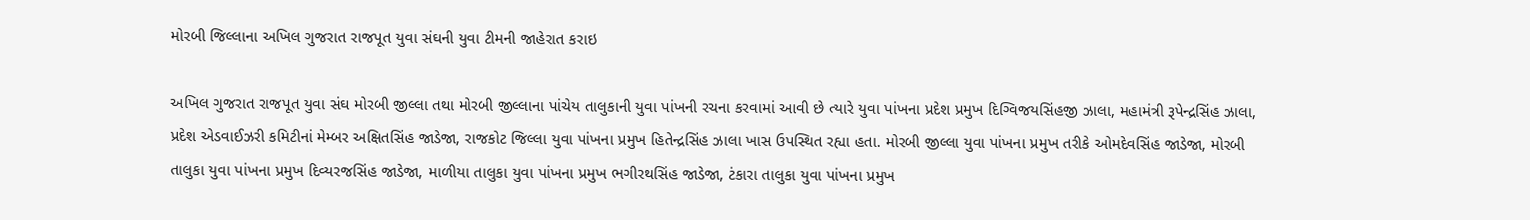મોરબી જિલ્લાના અખિલ ગુજરાત રાજપૂત યુવા સંઘની યુવા ટીમની જાહેરાત કરાઇ

અખિલ ગુજરાત રાજપૂત યુવા સંઘ મોરબી જીલ્લા તથા મોરબી જીલ્લાના પાંચેય તાલુકાની યુવા પાંખની રચના કરવામાં આવી છે ત્યારે યુવા પાંખના પ્રદેશ પ્રમુખ દિગ્વિજયસિંહજી ઝાલા, મહામંત્રી રૂપેન્દ્રસિંહ ઝાલા, પ્રદેશ એડવાઈઝરી કમિટીનાં મેમ્બર અક્ષિતસિંહ જાડેજા, રાજકોટ જિલ્લા યુવા પાંખના પ્રમુખ હિતેન્દ્રસિંહ ઝાલા ખાસ ઉપસ્થિત રહ્યા હતા. મોરબી જીલ્લા યુવા પાંખના પ્રમુખ તરીકે ઓમદેવસિંહ જાડેજા, મોરબી તાલુકા યુવા પાંખના પ્રમુખ દિવ્યરજસિંહ જાડેજા, માળીયા તાલુકા યુવા પાંખના પ્રમુખ ભગીરથસિંહ જાડેજા, ટંકારા તાલુકા યુવા પાંખના પ્રમુખ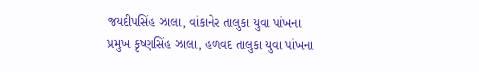જયદીપસિંહ ઝાલા, વાંકાનેર તાલુકા યુવા પાંખના પ્રમુખ કૃષ્ણસિંહ ઝાલા, હળવદ તાલુકા યુવા પાંખના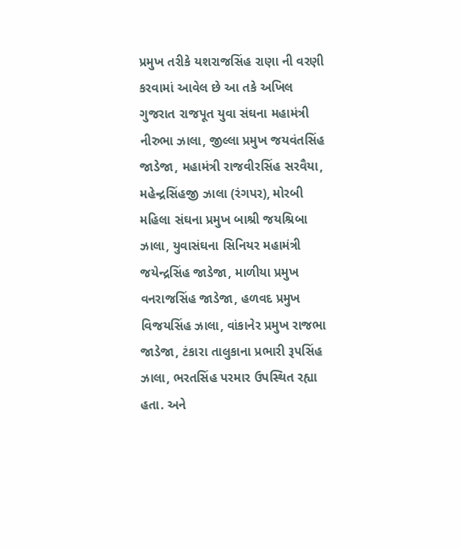પ્રમુખ તરીકે યશરાજસિંહ રાણા ની વરણી કરવામાં આવેલ છે આ તકે અખિલ ગુજરાત રાજપૂત યુવા સંઘના મહામંત્રી નીરુભા ઝાલા, જીલ્લા પ્રમુખ જયવંતસિંહ જાડેજા, મહામંત્રી રાજવીરસિંહ સરવૈયા, મહેન્દ્રસિંહજી ઝાલા (રંગપર), મોરબી મહિલા સંઘના પ્રમુખ બાશ્રી જયશ્રિબા ઝાલા, યુવાસંઘના સિનિયર મહામંત્રી જયેન્દ્રસિંહ જાડેજા, માળીયા પ્રમુખ વનરાજસિંહ જાડેજા, હળવદ પ્રમુખ વિજયસિંહ ઝાલા, વાંકાનેર પ્રમુખ રાજભા જાડેજા, ટંકારા તાલુકાના પ્રભારી રૂપસિંહ ઝાલા, ભરતસિંહ પરમાર ઉપસ્થિત રહ્યા હતા. અને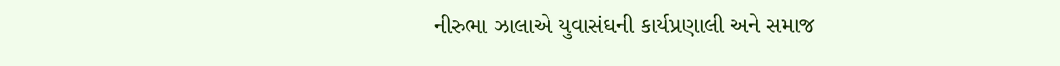નીરુભા ઝાલાએ યુવાસંઘની કાર્યપ્રણાલી અને સમાજ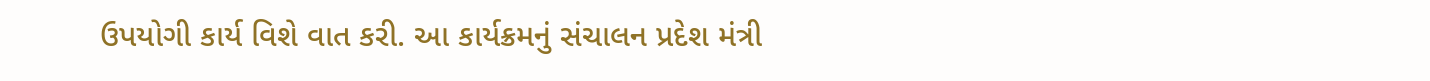ઉપયોગી કાર્ય વિશે વાત કરી. આ કાર્યક્રમનું સંચાલન પ્રદેશ મંત્રી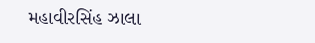મહાવીરસિંહ ઝાલા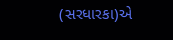(સરધારકા)એ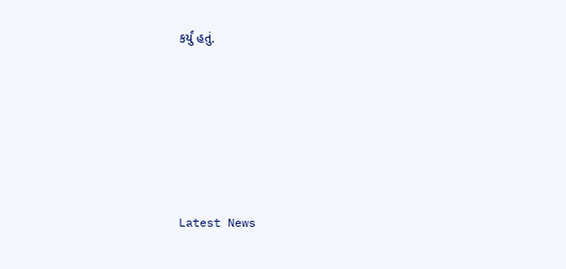કર્યું હતું.






Latest News